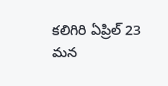కలిగిరి ఏప్రిల్ 23 మన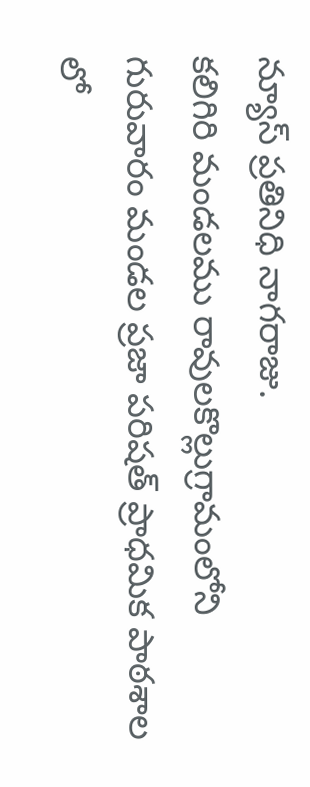న్యూస్ ప్రతినిధి నాగరాజు.
కలిగిరి మండలము రావులకొల్లుగ్రామంలోని గురువారం మండల ప్రజా పరిషత్ ప్రాధమిక పాఠశాల లో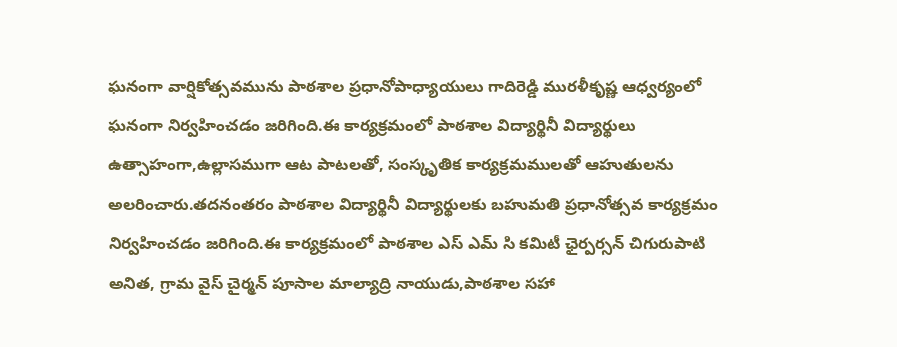ఘనంగా వార్షికోత్సవమును పాఠశాల ప్రధానోపాధ్యాయులు గాదిరెడ్డి మురళీకృష్ణ ఆధ్వర్యంలో ఘనంగా నిర్వహించడం జరిగింది.ఈ కార్యక్రమంలో పాఠశాల విద్యార్థినీ విద్యార్థులు ఉత్సాహంగా,ఉల్లాసముగా ఆట పాటలతో, సంస్కృతిక కార్యక్రమములతో ఆహుతులను అలరించారు.తదనంతరం పాఠశాల విద్యార్థినీ విద్యార్థులకు బహుమతి ప్రధానోత్సవ కార్యక్రమం నిర్వహించడం జరిగింది.ఈ కార్యక్రమంలో పాఠశాల ఎస్ ఎమ్ సి కమిటీ ఛైర్పర్సన్ చిగురుపాటి అనిత, గ్రామ వైస్ చైర్మన్ పూసాల మాల్యాద్రి నాయుడు,పాఠశాల సహా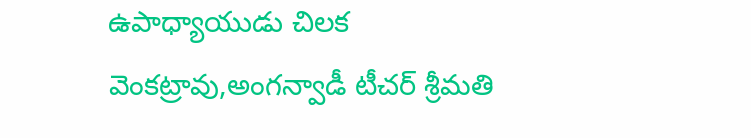ఉపాధ్యాయుడు చిలక వెంకట్రావు,అంగన్వాడీ టీచర్ శ్రీమతి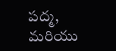పద్మ, మరియు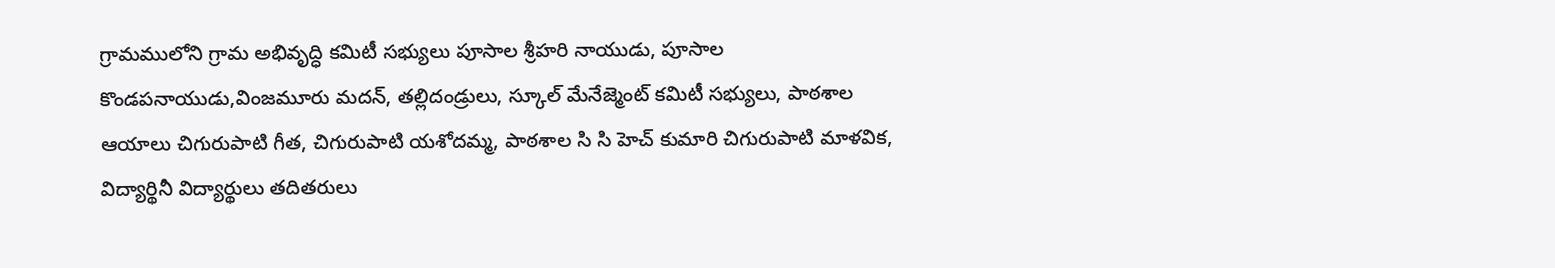గ్రామములోని గ్రామ అభివృద్ధి కమిటీ సభ్యులు పూసాల శ్రీహరి నాయుడు, పూసాల కొండపనాయుడు,వింజమూరు మదన్, తల్లిదండ్రులు, స్కూల్ మేనేజ్మెంట్ కమిటీ సభ్యులు, పాఠశాల ఆయాలు చిగురుపాటి గీత, చిగురుపాటి యశోదమ్మ, పాఠశాల సి సి హెచ్ కుమారి చిగురుపాటి మాళవిక, విద్యార్థినీ విద్యార్థులు తదితరులు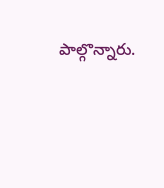పాల్గొన్నారు.